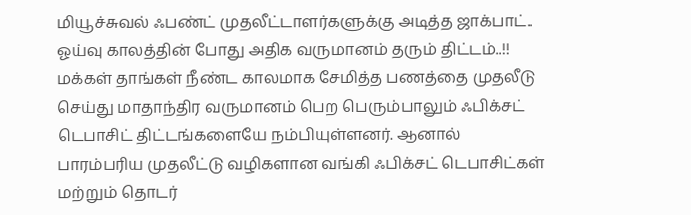மியூச்சுவல் ஃபண்ட் முதலீட்டாளர்களுக்கு அடித்த ஜாக்பாட்.. ஓய்வு காலத்தின் போது அதிக வருமானம் தரும் திட்டம்..!!
மக்கள் தாங்கள் நீண்ட காலமாக சேமித்த பணத்தை முதலீடு செய்து மாதாந்திர வருமானம் பெற பெரும்பாலும் ஃபிக்சட் டெபாசிட் திட்டங்களையே நம்பியுள்ளனர். ஆனால் பாரம்பரிய முதலீட்டு வழிகளான வங்கி ஃபிக்சட் டெபாசிட்கள் மற்றும் தொடர்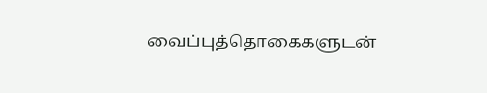வைப்புத்தொகைகளுடன்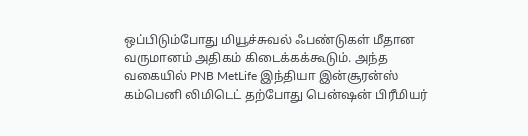ஒப்பிடும்போது மியூச்சுவல் ஃபண்டுகள் மீதான வருமானம் அதிகம் கிடைக்கக்கூடும். அந்த வகையில் PNB MetLife இந்தியா இன்சூரன்ஸ் கம்பெனி லிமிடெட் தற்போது பென்ஷன் பிரீமியர்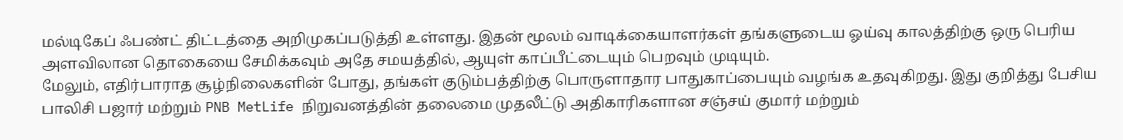மல்டிகேப் ஃபண்ட் திட்டத்தை அறிமுகப்படுத்தி உள்ளது. இதன் மூலம் வாடிக்கையாளர்கள் தங்களுடைய ஓய்வு காலத்திற்கு ஒரு பெரிய அளவிலான தொகையை சேமிக்கவும் அதே சமயத்தில், ஆயுள் காப்பீட்டையும் பெறவும் முடியும்.
மேலும், எதிர்பாராத சூழ்நிலைகளின் போது, தங்கள் குடும்பத்திற்கு பொருளாதார பாதுகாப்பையும் வழங்க உதவுகிறது. இது குறித்து பேசிய பாலிசி பஜார் மற்றும் PNB MetLife நிறுவனத்தின் தலைமை முதலீட்டு அதிகாரிகளான சஞ்சய் குமார் மற்றும்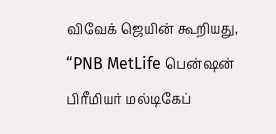விவேக் ஜெயின் கூறியது, “PNB MetLife பென்ஷன் பிரீமியர் மல்டிகேப்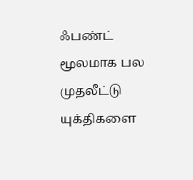ஃபண்ட் மூலமாக பல முதலீட்டு யுக்திகளை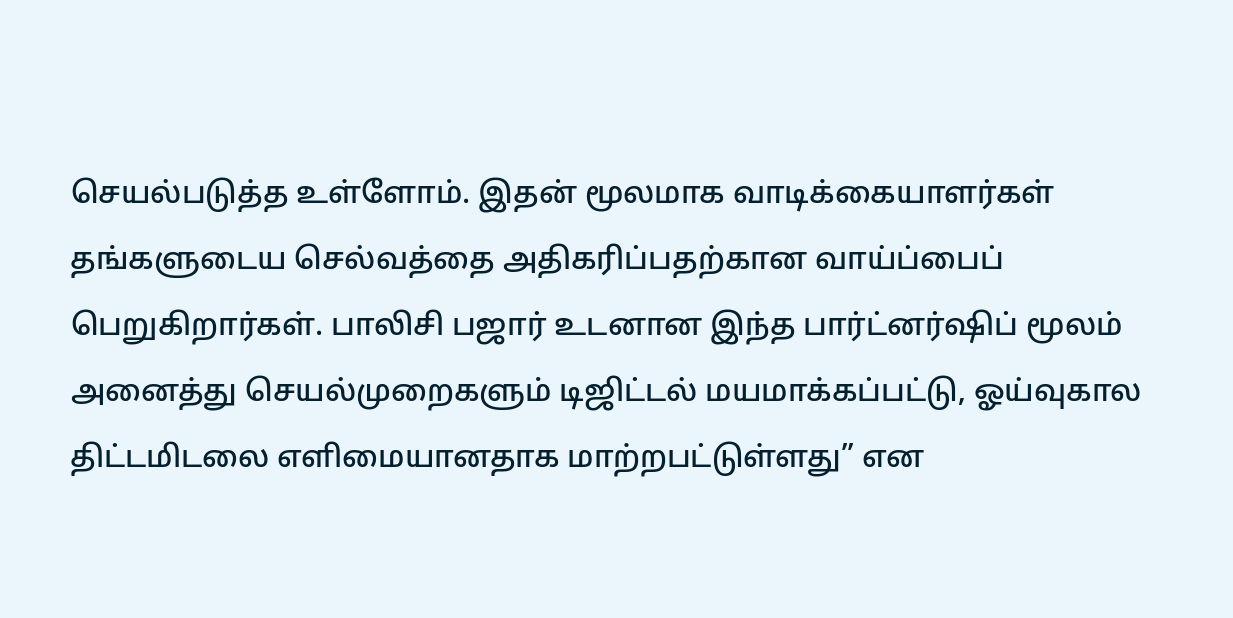செயல்படுத்த உள்ளோம். இதன் மூலமாக வாடிக்கையாளர்கள் தங்களுடைய செல்வத்தை அதிகரிப்பதற்கான வாய்ப்பைப் பெறுகிறார்கள். பாலிசி பஜார் உடனான இந்த பார்ட்னர்ஷிப் மூலம் அனைத்து செயல்முறைகளும் டிஜிட்டல் மயமாக்கப்பட்டு, ஓய்வுகால திட்டமிடலை எளிமையானதாக மாற்றபட்டுள்ளது” என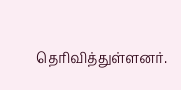தெரிவித்துள்ளனர்.